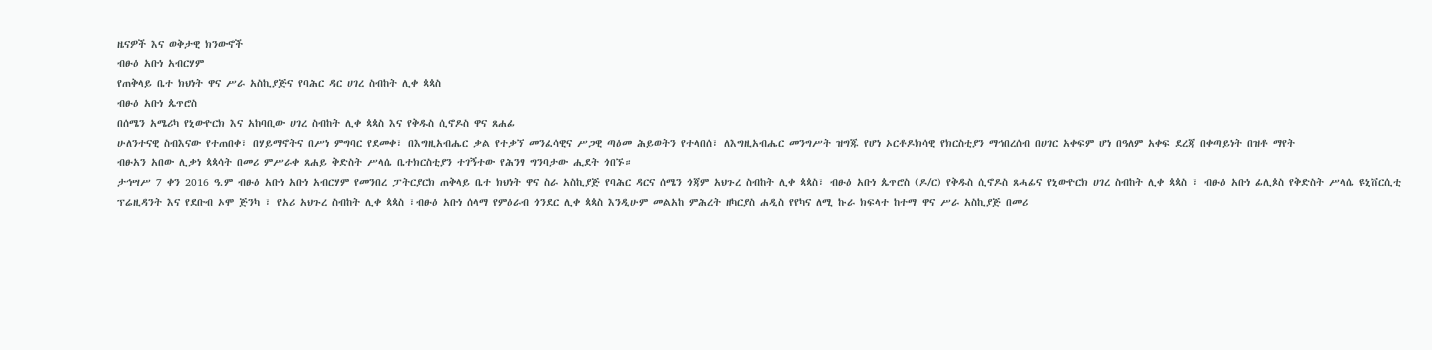ዜናዎች እና ወቅታዊ ክንውኖች
ብፁዕ አቡነ አብርሃም
የጠቅላይ ቤተ ክህነት ዋና ሥራ አስኪያጅና የባሕር ዳር ሀገረ ስብከት ሊቀ ጳጳስ
ብፁዕ አቡነ ጴጥሮስ
በሰሜን አሜሪካ የኒውዮርክ እና አከባቢው ሀገረ ስብከት ሊቀ ጳጳስ እና የቅዱስ ሲኖዶስ ዋና ጸሐፊ
ሁለንተናዊ ስብእናው የተጠበቀ፣ በሃይማኖትና በሥነ ምግባር የደመቀ፣ በእግዚአብሔር ቃል የተቃኘ መንፈሳዊና ሥጋዊ ጣዕመ ሕይወትን የተላበሰ፣ ለእግዚአብሔር መንግሥት ዝግጁ የሆነ ኦርቶዶክሳዊ የክርስቲያን ማኅበረሰብ በሀገር አቀፍም ሆነ በዓለም አቀፍ ደረጃ በቀጣይነት በዝቶ ማየት
ብፁአን አበው ሊቃነ ጳጳሳት በመሪ ምሥራቀ ጸሐይ ቅድስት ሥላሴ ቤተክርስቲያን ተገኝተው የሕንፃ ግንባታው ሒደት ጎበኙ።
ታኅሣሥ 7 ቀን 2016 ዓ.ም ብፁዕ አቡነ አቡነ አብርሃም የመንበረ ፓትርያርክ ጠቅላይ ቤተ ክህነት ዋና ስራ አስኪያጅ የባሕር ዳርና ሰሜን ጎጃም አህጉረ ስብከት ሊቀ ጳጳስ፣ ብፁዕ አቡነ ጴጥሮስ (ዶ/ር) የቅዱስ ሲኖዶስ ጸሓፊና የኒውዮርክ ሀገረ ስብከት ሊቀ ጳጳስ ፣ ብፁዕ አቡነ ፊሊጶስ የቅድስት ሥላሴ ዩኒቨርሲቲ ፕሬዚዳንት እና የደቡብ ኦሞ ጅንካ ፣ የአሪ አህጉረ ስብከት ሊቀ ጳጳስ ፣ብፁዕ አቡነ ሰላማ የምዕራብ ጎንደር ሊቀ ጳጳስ እንዲሁም መልአከ ምሕረት ዘካርያስ ሐዲስ የየካና ለሚ ኩራ ክፍላተ ከተማ ዋና ሥራ አስኪያጅ በመሪ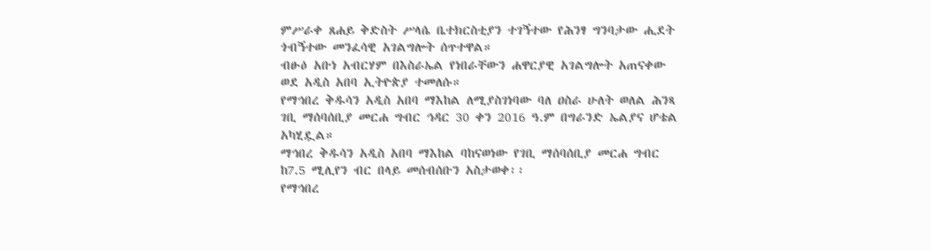ምሥራቀ ጸሐይ ቅድስት ሥላሴ ቤተክርስቲያን ተገኝተው የሕንፃ ግንባታው ሒደት ጎብኝተው መንፈሳዊ አገልግሎት ሰጥተዋል።
ብፁዕ አቡነ አብርሃም በእስራኤል የነበራቸውን ሐዋርያዊ አገልግሎት አጠናቀው ወደ አዲስ አበባ ኢትዮጵያ ተመለሱ።
የማኅበረ ቅዱሳን አዲስ አበባ ማእከል ለሚያስገነባው ባለ ዐስራ ሁለት ወለል ሕንጻ ገቢ ማሰባሰቢያ መርሐ ግብር ኅዳር 30 ቀን 2016 ዓ.ም በግራንድ ኤልያና ሆቴል አካሂዷል።
ማኅበረ ቅዱሳን አዲስ አበባ ማእከል ባከናወነው የገቢ ማሰባሰቢያ መርሐ ግብር ከ7.5 ሚሊየን ብር በላይ መሰብሰቡን አስታወቀ፡፡
የማኅበረ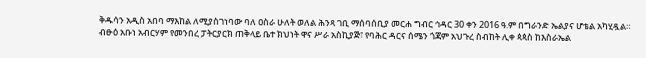ቅዱሳን አዲስ አበባ ማእከል ለሚያስገነባው ባለ ዐስራ ሁለት ወለል ሕንጻ ገቢ ማሰባሰቢያ መርሐ ግብር ኅዳር 30 ቀን 2016 ዓ.ም በግራንድ ኤልያና ሆቴል አካሂዷል።
ብፁዕ አቡነ አብርሃም የመንበረ ፓትርያርክ ጠቅላይ ቤተ ክህነት ዋና ሥራ አስኪያጅ፣ የባሕር ዳርና ሰሜን ጎጃም አህጉረ ስብከት ሊቀ ጳጳስ ከእስራኤል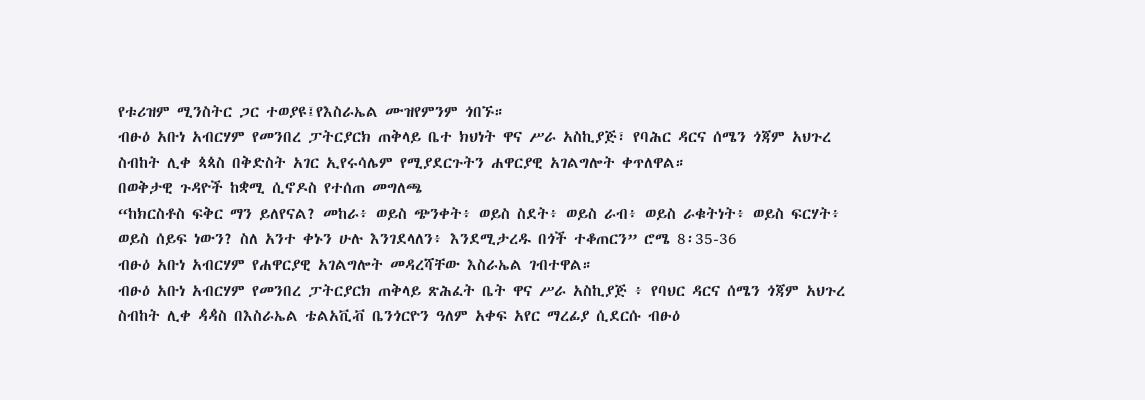የቱሪዝም ሚንስትር ጋር ተወያዩ፤የእስራኤል ሙዝየምንም ጎበኙ።
ብፁዕ አቡነ አብርሃም የመንበረ ፓትርያርክ ጠቅላይ ቤተ ክህነት ዋና ሥራ አስኪያጅ፣ የባሕር ዳርና ሰሜን ጎጃም አህጉረ ስብከት ሊቀ ጳጳስ በቅድስት አገር ኢየሩሳሌም የሚያደርጉትን ሐዋርያዊ አገልግሎት ቀጥለዋል።
በወቅታዊ ጉዳዮች ከቋሚ ሲኖዶስ የተሰጠ መግለጫ
“ከክርስቶስ ፍቅር ማን ይለየናል? መከራ፥ ወይስ ጭንቀት፥ ወይስ ስደት፥ ወይስ ራብ፥ ወይስ ራቁትነት፥ ወይስ ፍርሃት፥ ወይስ ሰይፍ ነውን? ስለ አንተ ቀኑን ሁሉ እንገደላለን፥ እንደሚታረዱ በጎች ተቆጠርን” ሮሜ 8፡35-36
ብፁዕ አቡነ አብርሃም የሐዋርያዊ አገልግሎት መዳረሻቸው እስራኤል ገብተዋል።
ብፁዕ አቡነ አብርሃም የመንበረ ፓትርያርክ ጠቅላይ ጽሕፈት ቤት ዋና ሥራ አስኪያጅ ፥ የባህር ዳርና ሰሜን ጎጃም አህጉረ ስብከት ሊቀ ዻዻስ በእስራኤል ቴልአቪቭ ቤንጎርዮን ዓለም አቀፍ አየር ማረፊያ ሲደርሱ ብፁዕ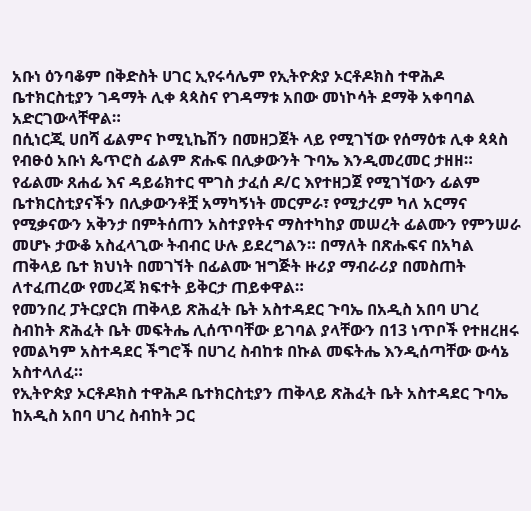አቡነ ዕንባቆም በቅድስት ሀገር ኢየሩሳሌም የኢትዮጵያ ኦርቶዶክስ ተዋሕዶ ቤተክርስቲያን ገዳማት ሊቀ ጳጳስና የገዳማቱ አበው መነኮሳት ደማቅ አቀባባል አድርገውላቸዋል።
በሲነርጂ ሀበሻ ፊልምና ኮሚኒኬሽን በመዘጋጀት ላይ የሚገኘው የሰማዕቱ ሊቀ ጳጳስ የብፁዕ አቡነ ጴጥሮስ ፊልም ጽሑፍ በሊቃውንት ጉባኤ እንዲመረመር ታዘዘ።
የፊልሙ ጸሐፊ እና ዳይሬክተር ሞገስ ታፈሰ ዶ/ር እየተዘጋጀ የሚገኘውን ፊልም ቤተክርስቲያናችን በሊቃውንቶቿ አማካኝነት መርምራ፣ የሚታረም ካለ አርማና የሚቃናውን አቅንታ በምትሰጠን አስተያየትና ማስተካከያ መሠረት ፊልሙን የምንሠራ መሆኑ ታውቆ አስፈላጊው ትብብር ሁሉ ይደረግልን። በማለት በጽሑፍና በአካል ጠቅላይ ቤተ ክህነት በመገኘት በፊልሙ ዝግጅት ዙሪያ ማብራሪያ በመስጠት ለተፈጠረው የመረጃ ክፍተት ይቅርታ ጠይቀዋል።
የመንበረ ፓትርያርክ ጠቅላይ ጽሕፈት ቤት አስተዳደር ጉባኤ በአዲስ አበባ ሀገረ ስብከት ጽሕፈት ቤት መፍትሔ ሊሰጥባቸው ይገባል ያላቸውን በ13 ነጥቦች የተዘረዘሩ የመልካም አስተዳደር ችግሮች በሀገረ ስብከቱ በኩል መፍትሔ እንዲሰጣቸው ውሳኔ አስተላለፈ።
የኢትዮጵያ ኦርቶዶክስ ተዋሕዶ ቤተክርስቲያን ጠቅላይ ጽሕፈት ቤት አስተዳደር ጉባኤ ከአዲስ አበባ ሀገረ ስብከት ጋር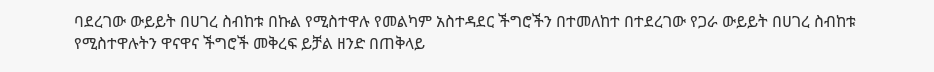ባደረገው ውይይት በሀገረ ስብከቱ በኩል የሚስተዋሉ የመልካም አስተዳደር ችግሮችን በተመለከተ በተደረገው የጋራ ውይይት በሀገረ ስብከቱ የሚስተዋሉትን ዋናዋና ችግሮች መቅረፍ ይቻል ዘንድ በጠቅላይ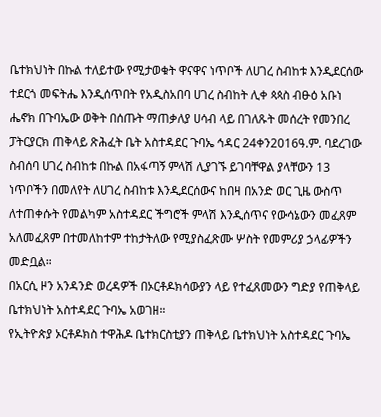ቤተክህነት በኩል ተለይተው የሚታወቁት ዋናዋና ነጥቦች ለሀገረ ስብከቱ እንዲደርሰው ተደርጎ መፍትሔ እንዲሰጥበት የአዲስአበባ ሀገረ ስብከት ሊቀ ጳጳስ ብፁዕ አቡነ ሔኖክ በጉባኤው ወቅት በሰጡት ማጠቃለያ ሀሳብ ላይ በገለጹት መሰረት የመንበረ ፓትርያርክ ጠቅላይ ጽሕፈት ቤት አስተዳደር ጉባኤ ኅዳር 24ቀን2016ዓ.ም. ባደረገው ስብሰባ ሀገረ ስብከቱ በኩል በአፋጣኝ ምላሽ ሊያገኙ ይገባቸዋል ያላቸውን 13 ነጥቦችን በመለየት ለሀገረ ስብከቱ እንዲደርሰውና ከበዛ በአንድ ወር ጊዜ ውስጥ ለተጠቀሱት የመልካም አስተዳደር ችግሮች ምላሽ እንዲሰጥና የውሳኔውን መፈጸም አለመፈጸም በተመለከተም ተከታትለው የሚያስፈጽሙ ሦስት የመምሪያ ኃላፊዎችን መድቧል።
በአርሲ ዞን አንዳንድ ወረዳዎች በኦርቶዶክሳውያን ላይ የተፈጸመውን ግድያ የጠቅላይ ቤተክህነት አስተዳደር ጉባኤ አወገዘ።
የኢትዮጵያ ኦርቶዶክስ ተዋሕዶ ቤተክርስቲያን ጠቅላይ ቤተክህነት አስተዳደር ጉባኤ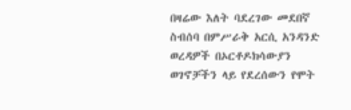በዛሬው እለት ባደረገው መደበኛ ስብሰባ በምሥራቅ አርሲ አንዳንድ ወረዳዎች በኦርቶዶክሳውያን ወገኖቻችን ላይ የደረሰውን የሞት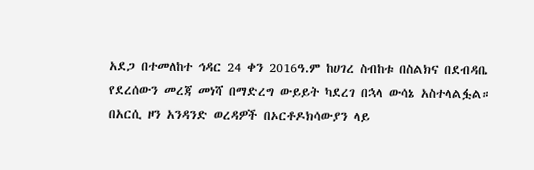አደጋ በተመለከተ ኅዳር 24 ቀን 2016ዓ.ም ከሀገረ ስብከቱ በስልክና በደብዳቤ የደረሰውን መረጃ መነሻ በማድረግ ውይይት ካደረገ በኋላ ውሳኔ አስተላልፏል።
በአርሲ ዞን አንዳንድ ወረዳዎች በኦርቶዶክሳውያን ላይ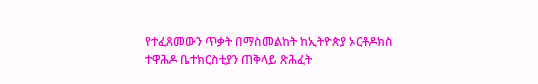የተፈጸመውን ጥቃት በማስመልከት ከኢትዮጵያ ኦርቶዶክስ ተዋሕዶ ቤተክርስቲያን ጠቅላይ ጽሕፈት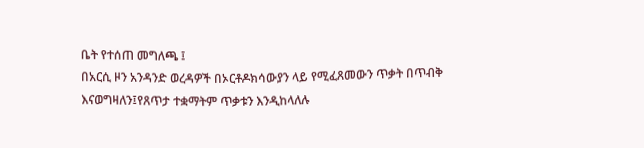ቤት የተሰጠ መግለጫ ፤
በአርሲ ዞን አንዳንድ ወረዳዎች በኦርቶዶክሳውያን ላይ የሚፈጸመውን ጥቃት በጥብቅ እናወግዛለን፤የጸጥታ ተቋማትም ጥቃቱን እንዲከላለሉ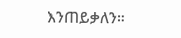እንጠይቃለን።